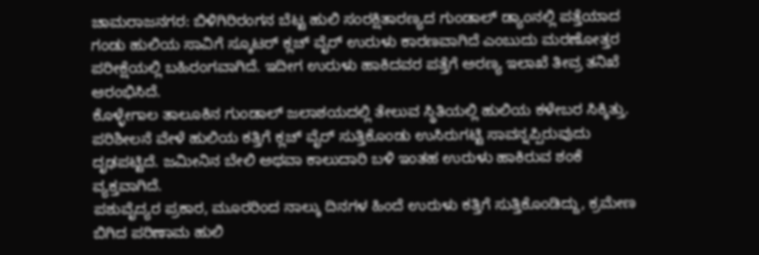ಚಾಮರಾಜನಗರ: ಬಿಳಿಗಿರಿರಂಗನ ಬೆಟ್ಟ ಹುಲಿ ಸಂರಕ್ಷಿತಾರಣ್ಯದ ಗುಂಡಾಲ್ ಡ್ಯಾಂನಲ್ಲಿ ಪತ್ತೆಯಾದ ಗಂಡು ಹುಲಿಯ ಸಾವಿಗೆ ಸ್ಕೂಟರ್ ಕ್ಲಚ್ ವೈರ್ ಉರುಳು ಕಾರಣವಾಗಿದೆ ಎಂಬುದು ಮರಣೋತ್ತರ ಪರೀಕ್ಷೆಯಲ್ಲಿ ಬಹಿರಂಗವಾಗಿದೆ. ಇದೀಗ ಉರುಳು ಹಾಕಿದವರ ಪತ್ತೆಗೆ ಅರಣ್ಯ ಇಲಾಖೆ ತೀವ್ರ ತನಿಖೆ ಆರಂಭಿಸಿದೆ.
ಕೊಳ್ಳೇಗಾಲ ತಾಲೂಕಿನ ಗುಂಡಾಲ್ ಜಲಾಶಯದಲ್ಲಿ ತೇಲುವ ಸ್ಥಿತಿಯಲ್ಲಿ ಹುಲಿಯ ಕಳೇಬರ ಸಿಕ್ಕಿತ್ತು. ಪರಿಶೀಲನೆ ವೇಳೆ ಹುಲಿಯ ಕತ್ತಿಗೆ ಕ್ಲಚ್ ವೈರ್ ಸುತ್ತಿಕೊಂಡು ಉಸಿರುಗಟ್ಟಿ ಸಾವನ್ನಪ್ಪಿರುವುದು ದೃಢಪಟ್ಟಿದೆ. ಜಮೀನಿನ ಬೇಲಿ ಅಥವಾ ಕಾಲುದಾರಿ ಬಳಿ ಇಂತಹ ಉರುಳು ಹಾಕಿರುವ ಶಂಕೆ ವ್ಯಕ್ತವಾಗಿದೆ.
ಪಶುವೈದ್ಯರ ಪ್ರಕಾರ, ಮೂರರಿಂದ ನಾಲ್ಕು ದಿನಗಳ ಹಿಂದೆ ಉರುಳು ಕತ್ತಿಗೆ ಸುತ್ತಿಕೊಂಡಿದ್ದು, ಕ್ರಮೇಣ ಬಿಗಿದ ಪರಿಣಾಮ ಹುಲಿ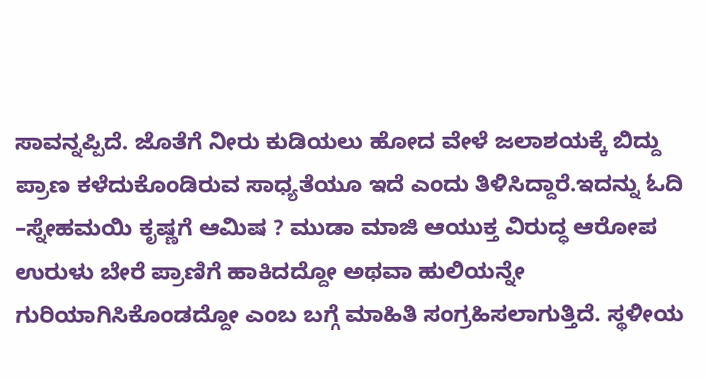ಸಾವನ್ನಪ್ಪಿದೆ. ಜೊತೆಗೆ ನೀರು ಕುಡಿಯಲು ಹೋದ ವೇಳೆ ಜಲಾಶಯಕ್ಕೆ ಬಿದ್ದು ಪ್ರಾಣ ಕಳೆದುಕೊಂಡಿರುವ ಸಾಧ್ಯತೆಯೂ ಇದೆ ಎಂದು ತಿಳಿಸಿದ್ದಾರೆ.ಇದನ್ನು ಓದಿ –ಸ್ನೇಹಮಯಿ ಕೃಷ್ಣಗೆ ಆಮಿಷ ? ಮುಡಾ ಮಾಜಿ ಆಯುಕ್ತ ವಿರುದ್ಧ ಆರೋಪ
ಉರುಳು ಬೇರೆ ಪ್ರಾಣಿಗೆ ಹಾಕಿದದ್ದೋ ಅಥವಾ ಹುಲಿಯನ್ನೇ ಗುರಿಯಾಗಿಸಿಕೊಂಡದ್ದೋ ಎಂಬ ಬಗ್ಗೆ ಮಾಹಿತಿ ಸಂಗ್ರಹಿಸಲಾಗುತ್ತಿದೆ. ಸ್ಥಳೀಯ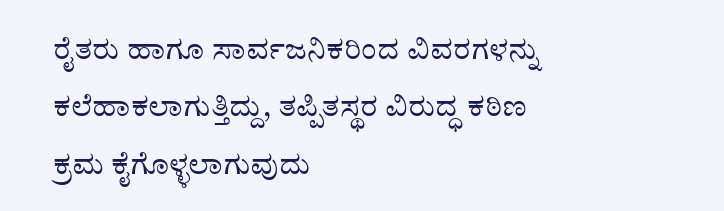ರೈತರು ಹಾಗೂ ಸಾರ್ವಜನಿಕರಿಂದ ವಿವರಗಳನ್ನು ಕಲೆಹಾಕಲಾಗುತ್ತಿದ್ದು, ತಪ್ಪಿತಸ್ಥರ ವಿರುದ್ಧ ಕಠಿಣ ಕ್ರಮ ಕೈಗೊಳ್ಳಲಾಗುವುದು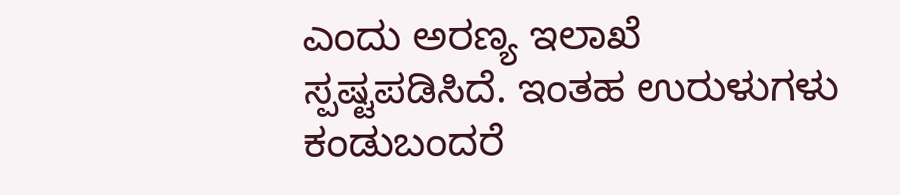ಎಂದು ಅರಣ್ಯ ಇಲಾಖೆ ಸ್ಪಷ್ಟಪಡಿಸಿದೆ. ಇಂತಹ ಉರುಳುಗಳು ಕಂಡುಬಂದರೆ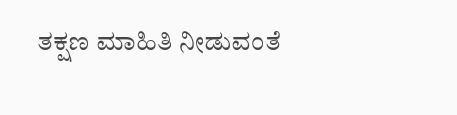ತಕ್ಷಣ ಮಾಹಿತಿ ನೀಡುವಂತೆ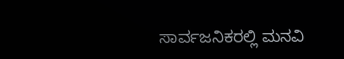ಸಾರ್ವಜನಿಕರಲ್ಲಿ ಮನವಿ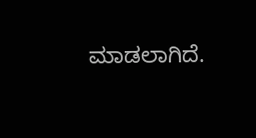ಮಾಡಲಾಗಿದೆ.